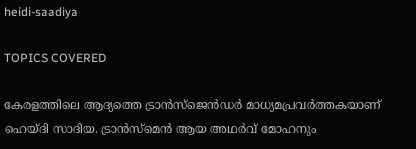heidi-saadiya

TOPICS COVERED

കേരളത്തിലെ ആദ്യത്തെ ട്രാൻസ്‌ജെൻഡർ മാധ്യമപ്രവർത്തകയാണ് ഹെയ്‌ദി സാദിയ. ട്രാൻസ്മെൻ ആയ അഥർവ് മോഹനും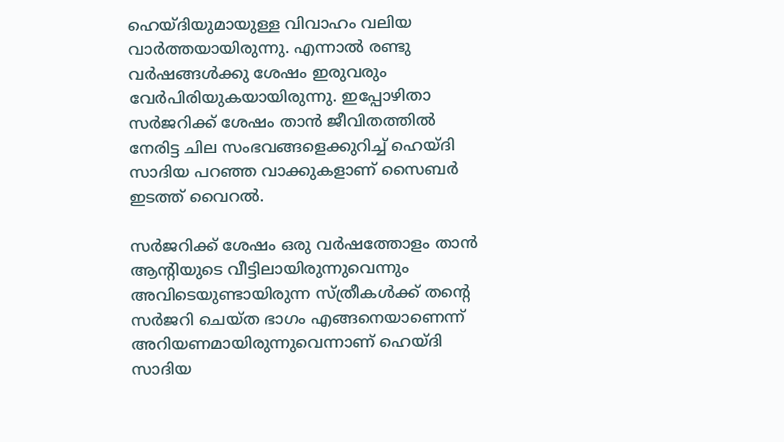ഹെയ്ദിയുമായുള്ള വിവാഹം വലിയ വാർത്തയായിരുന്നു. എന്നാൽ രണ്ടു വർഷങ്ങൾക്കു ശേഷം ഇരുവരും വേർപിരിയുകയായിരുന്നു. ഇപ്പോഴിതാ സർജറിക്ക് ശേഷം താൻ ജീവിതത്തിൽ നേരിട്ട ചില സംഭവങ്ങളെക്കുറിച്ച് ഹെയ്ദി സാദിയ പറഞ്ഞ വാക്കുകളാണ് സൈബർ ഇടത്ത് വൈറൽ.

സർജറിക്ക് ശേഷം ഒരു വർഷത്തോളം താൻ ആന്റിയുടെ വീട്ടിലായിരുന്നുവെന്നും അവിടെയുണ്ടായിരുന്ന സ്ത്രീകൾക്ക് തന്‍റെ സർജറി ചെയ്ത ഭാഗം എങ്ങനെയാണെന്ന് അറിയണമായിരുന്നുവെന്നാണ് ഹെയ്ദി സാദിയ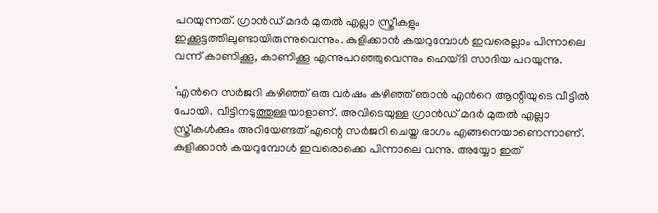പറയുന്നത്. ഗ്രാൻഡ് മദർ മുതൽ എല്ലാ സ്ത്രീകളും ഇക്കൂട്ടത്തിലുണ്ടായിരുന്നുവെന്നും. കുളിക്കാൻ കയറുമ്പോൾ ഇവരെല്ലാം പിന്നാലെ വന്ന് കാണിക്കൂ, കാണിക്കൂ എന്നുപറഞ്ഞുവെന്നും ഹെയ്ദി സാദിയ പറയുന്നു.

‘എന്‍റെ സർജറി കഴിഞ്ഞ് ഒരു വർഷം കഴിഞ്ഞ് ഞാൻ എന്‍റെ ആന്റിയുടെ വീട്ടിൽ പോയി. വീട്ടിനടുത്തുള്ളയാളാണ്. അവിടെയുള്ള ഗ്രാൻഡ് മദർ മുതൽ എല്ലാ സ്ത്രീകൾക്കും അറിയേണ്ടത് എന്റെ സർജറി ചെയ്ത ഭാഗം എങ്ങനെയാണെന്നാണ്. കുളിക്കാൻ കയറുമ്പോൾ ഇവരൊക്കെ പിന്നാലെ വന്നു. അയ്യോ ഇത്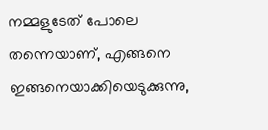നമ്മളുടേത് പോലെ തന്നെയാണ്, എങ്ങനെ ഇങ്ങനെയാക്കിയെടുക്കുന്നു,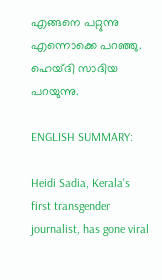എങ്ങനെ പറ്റുന്നു എന്നൊക്കെ പറഞ്ഞു. ഹെയ്ദി സാദിയ പറയുന്നു.

ENGLISH SUMMARY:

Heidi Sadia, Kerala's first transgender journalist, has gone viral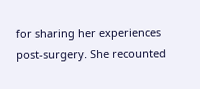for sharing her experiences post-surgery. She recounted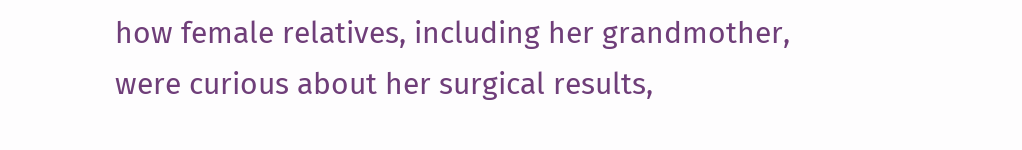how female relatives, including her grandmother, were curious about her surgical results,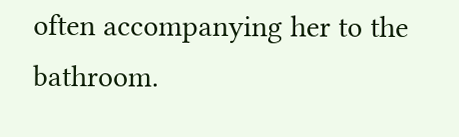often accompanying her to the bathroom.